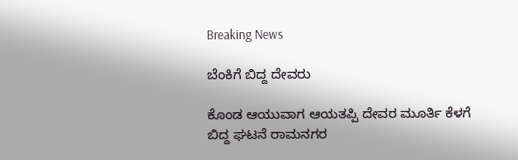Breaking News

ಬೆಂಕಿಗೆ ಬಿದ್ದ ದೇವರು

ಕೊಂಡ ಆಯುವಾಗ ಆಯತಪ್ಪಿ ದೇವರ ಮೂರ್ತಿ ಕೆಳಗೆ ಬಿದ್ದ ಘಟನೆ ರಾಮನಗರ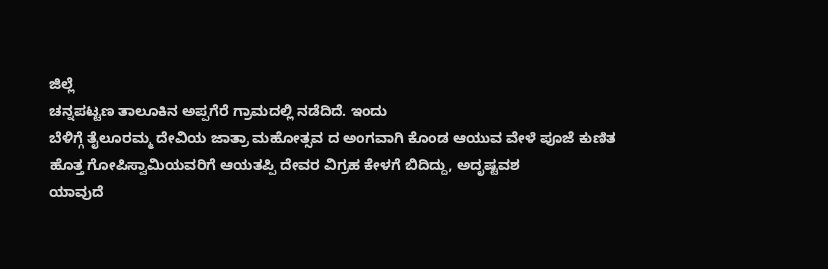ಜಿಲ್ಲೆ
ಚನ್ನಪಟ್ಟಣ ತಾಲೂಕಿನ ಅಪ್ಪಗೆರೆ ಗ್ರಾಮದಲ್ಲಿ ನಡೆದಿದೆ. ಇಂದು
ಬೆಳಿಗ್ಗೆ ತೈಲೂರಮ್ಮ ದೇವಿಯ ಜಾತ್ರಾ ಮಹೋತ್ಸವ ದ ಅಂಗವಾಗಿ ಕೊಂಡ ಆಯುವ ವೇಳೆ ಪೂಜೆ ಕುಣಿತ
ಹೊತ್ತ ಗೋಪಿಸ್ವಾಮಿಯವರಿಗೆ ಆಯತಪ್ಪಿ ದೇವರ ವಿಗ್ರಹ ಕೇಳಗೆ ಬಿದಿದ್ದು, ಅದೃಷ್ಟವಶ
ಯಾವುದೆ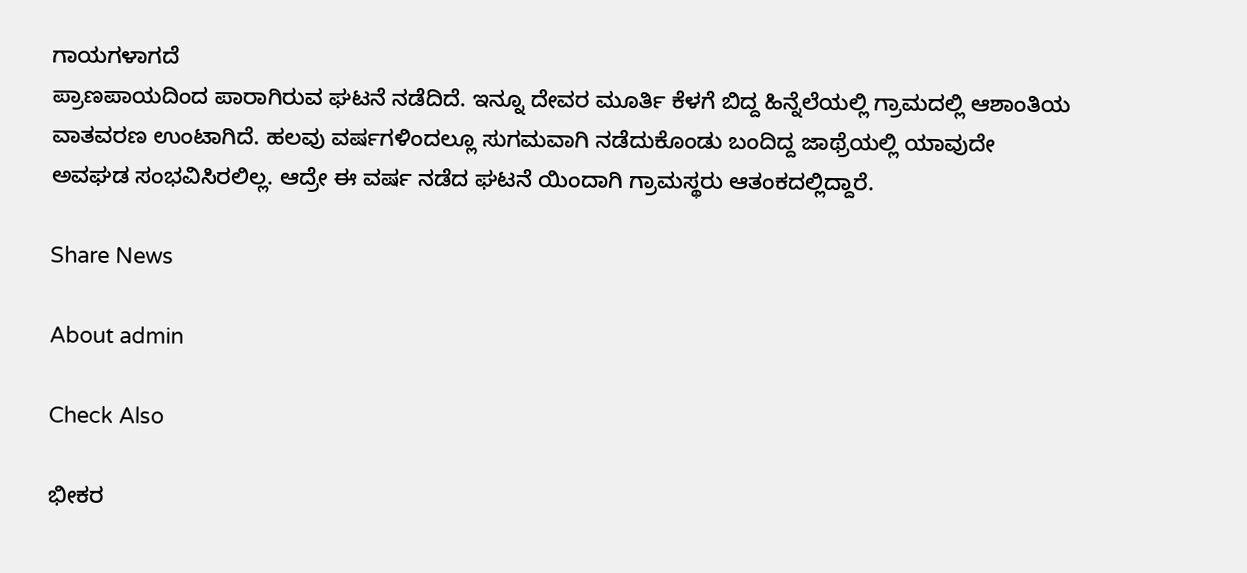ಗಾಯಗಳಾಗದೆ
ಪ್ರಾಣಪಾಯದಿಂದ ಪಾರಾಗಿರುವ ಘಟನೆ ನಡೆದಿದೆ. ಇನ್ನೂ ದೇವರ ಮೂರ್ತಿ ಕೆಳಗೆ ಬಿದ್ದ ಹಿನ್ನೆಲೆಯಲ್ಲಿ ಗ್ರಾಮದಲ್ಲಿ ಆಶಾಂತಿಯ
ವಾತವರಣ ಉಂಟಾಗಿದೆ. ಹಲವು ವರ್ಷಗಳಿಂದಲ್ಲೂ ಸುಗಮವಾಗಿ ನಡೆದುಕೊಂಡು ಬಂದಿದ್ದ ಜಾಥ್ರೆಯಲ್ಲಿ ಯಾವುದೇ
ಅವಘಡ ಸಂಭವಿಸಿರಲಿಲ್ಲ. ಆದ್ರೇ ಈ ವರ್ಷ ನಡೆದ ಘಟನೆ ಯಿಂದಾಗಿ ಗ್ರಾಮಸ್ಥರು ಆತಂಕದಲ್ಲಿದ್ದಾರೆ.

Share News

About admin

Check Also

ಭೀಕರ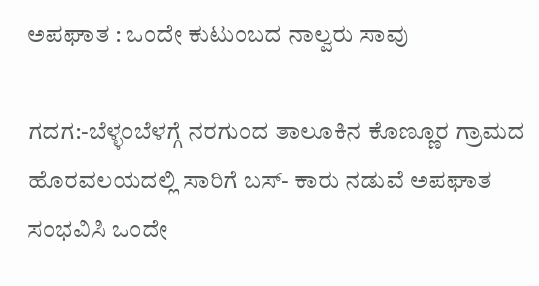ಅಪಘಾತ : ಒಂದೇ ಕುಟುಂಬದ ನಾಲ್ವರು ಸಾವು

ಗದಗ:-ಬೆಳ್ಳಂಬೆಳಗ್ಗೆ ನರಗುಂದ ತಾಲೂಕಿನ ಕೊಣ್ಣೂರ ಗ್ರಾಮದ ಹೊರವಲಯದಲ್ಲಿ ಸಾರಿಗೆ ಬಸ್- ಕಾರು ನಡುವೆ ಅಪಘಾತ ಸಂಭವಿಸಿ ಒಂದೇ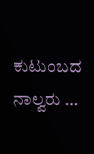ಕುಟುಂಬದ ನಾಲ್ವರು …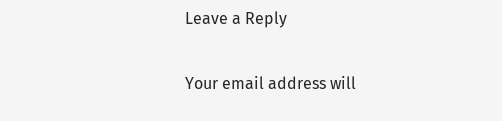Leave a Reply

Your email address will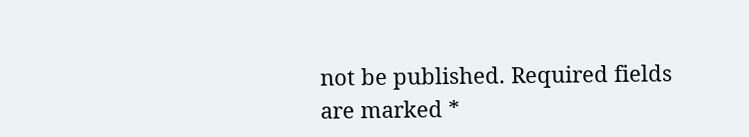not be published. Required fields are marked *